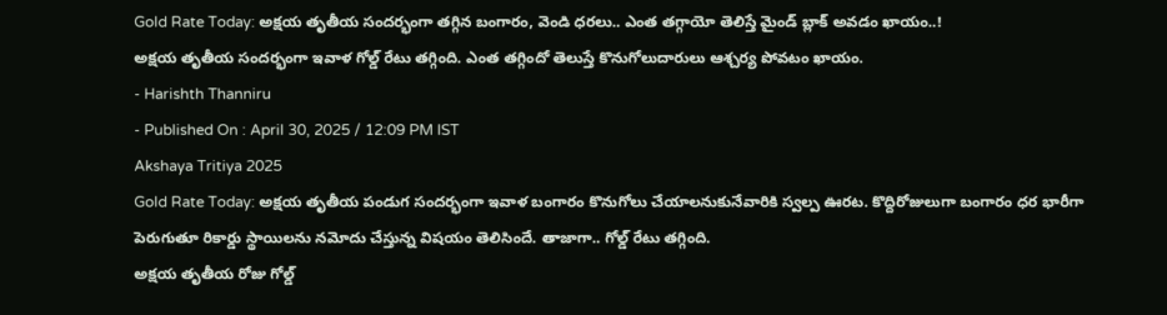Gold Rate Today: అక్షయ తృతీయ సందర్భంగా తగ్గిన బంగారం, వెండి ధరలు.. ఎంత తగ్గాయో తెలిస్తే మైండ్ బ్లాక్ అవడం ఖాయం..!
అక్షయ తృతీయ సందర్భంగా ఇవాళ గోల్డ్ రేటు తగ్గింది. ఎంత తగ్గిందో తెలుస్తే కొనుగోలుదారులు ఆశ్చర్య పోవటం ఖాయం.
- Harishth Thanniru
- Published On : April 30, 2025 / 12:09 PM IST
Akshaya Tritiya 2025
Gold Rate Today: అక్షయ తృతీయ పండుగ సందర్భంగా ఇవాళ బంగారం కొనుగోలు చేయాలనుకునేవారికి స్వల్ప ఊరట. కొద్దిరోజులుగా బంగారం ధర భారీగా పెరుగుతూ రికార్డు స్థాయిలను నమోదు చేస్తున్న విషయం తెలిసిందే. తాజాగా.. గోల్డ్ రేటు తగ్గింది.
అక్షయ తృతీయ రోజు గోల్డ్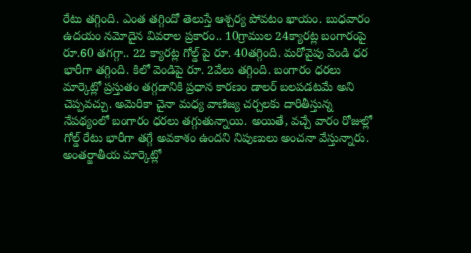రేటు తగ్గింది. ఎంత తగ్గిందో తెలుస్తే ఆశ్చర్య పోవటం ఖాయం. బుధవారం ఉదయం నమోదైన వివరాల ప్రకారం.. 10గ్రాముల 24క్యారట్ల బంగారంపై రూ.60 తగగ్గా.. 22 క్యారట్ల గోల్డ్ పై రూ. 40తగ్గింది. మరోవైపు వెండి ధర భారీగా తగ్గింది. కిలో వెండిపై రూ. 2వేలు తగ్గింది. బంగారం ధరలు మార్కెట్లో ప్రస్తుతం తగ్గడానికి ప్రధాన కారణం డాలర్ బలపడటమే అని చెప్పవచ్చు. అమెరికా చైనా మధ్య వాణిజ్య చర్చలకు దారితీస్తున్న నేపథ్యంలో బంగారం ధరలు తగ్గుతున్నాయి. అయితే, వచ్చే వారం రోజుల్లో గోల్డ్ రేటు భారీగా తగ్గే అవకాశం ఉందని నిపుణులు అంచనా వేస్తున్నారు.
అంతర్జాతీయ మార్కెట్లో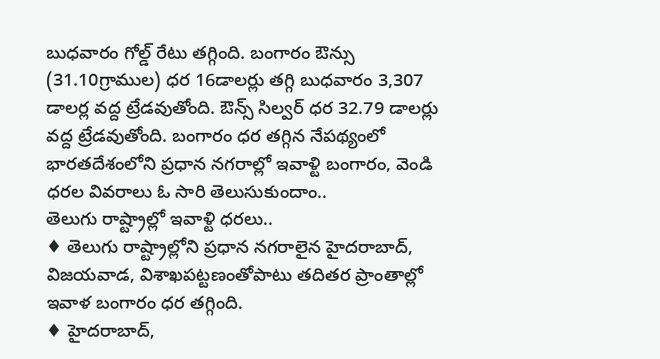బుధవారం గోల్డ్ రేటు తగ్గింది. బంగారం ఔన్సు (31.10గ్రాముల) ధర 16డాలర్లు తగ్గి బుధవారం 3,307 డాలర్ల వద్ద ట్రేడవుతోంది. ఔన్స్ సిల్వర్ ధర 32.79 డాలర్లు వద్ద ట్రేడవుతోంది. బంగారం ధర తగ్గిన నేపథ్యంలో భారతదేశంలోని ప్రధాన నగరాల్లో ఇవాళ్టి బంగారం, వెండి ధరల వివరాలు ఓ సారి తెలుసుకుందాం..
తెలుగు రాష్ట్రాల్లో ఇవాళ్టి ధరలు..
♦ తెలుగు రాష్ట్రాల్లోని ప్రధాన నగరాలైన హైదరాబాద్, విజయవాడ, విశాఖపట్టణంతోపాటు తదితర ప్రాంతాల్లో ఇవాళ బంగారం ధర తగ్గింది.
♦ హైదరాబాద్,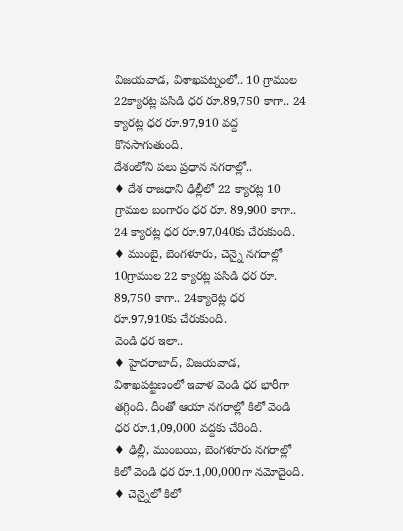విజయవాడ, విశాఖపట్నంలో.. 10 గ్రాముల 22క్యారట్ల పసిడి ధర రూ.89,750 కాగా.. 24 క్యారట్ల ధర రూ.97,910 వద్ద కొనసాగుతుంది.
దేశంలోని పలు ప్రధాన నగరాల్లో..
♦ దేశ రాజధాని ఢిల్లీలో 22 క్యారట్ల 10 గ్రాముల బంగారం ధర రూ. 89,900 కాగా.. 24 క్యారట్ల ధర రూ.97,040కు చేరుకుంది.
♦ ముంబై, బెంగళూరు, చెన్నై నగరాల్లో 10గ్రాముల 22 క్యారట్ల పసిడి ధర రూ. 89,750 కాగా.. 24క్యారెట్ల ధర రూ.97,910కు చేరుకుంది.
వెండి ధర ఇలా..
♦ హైదరాబాద్, విజయవాడ, విశాఖపట్టణంలో ఇవాళ వెండి ధర భారీగా తగ్గింది. దీంతో ఆయా నగరాల్లో కిలో వెండి ధర రూ.1,09,000 వద్దకు చేరింది.
♦ ఢిల్లీ, ముంబయి, బెంగళూరు నగరాల్లో కిలో వెండి ధర రూ.1,00,000గా నమోదైంది.
♦ చెన్నైలో కిలో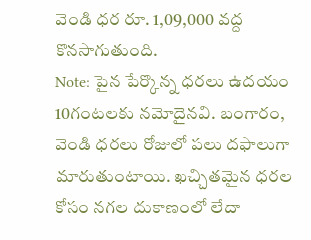వెండి ధర రూ. 1,09,000 వద్ద కొనసాగుతుంది.
Note: పైన పేర్కొన్న ధరలు ఉదయం 10గంటలకు నమోదైనవి. బంగారం, వెండి ధరలు రోజులో పలు దఫాలుగా మారుతుంటాయి. ఖచ్చితమైన ధరల కోసం నగల దుకాణంలో లేదా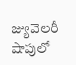జ్యువెలరీ షాపులో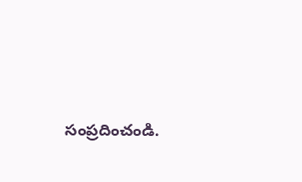సంప్రదించండి.